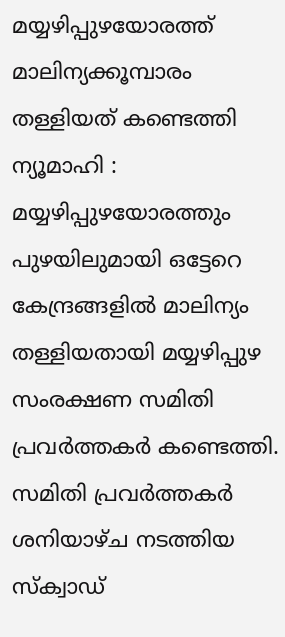മയ്യഴിപ്പുഴയോരത്ത് മാലിന്യക്കൂമ്പാരം തള്ളിയത് കണ്ടെത്തി
ന്യൂമാഹി : മയ്യഴിപ്പുഴയോരത്തും പുഴയിലുമായി ഒട്ടേറെ കേന്ദ്രങ്ങളിൽ മാലിന്യം തള്ളിയതായി മയ്യഴിപ്പുഴ സംരക്ഷണ സമിതി പ്രവർത്തകർ കണ്ടെത്തി. സമിതി പ്രവർത്തകർ ശനിയാഴ്ച നടത്തിയ സ്ക്വാഡ്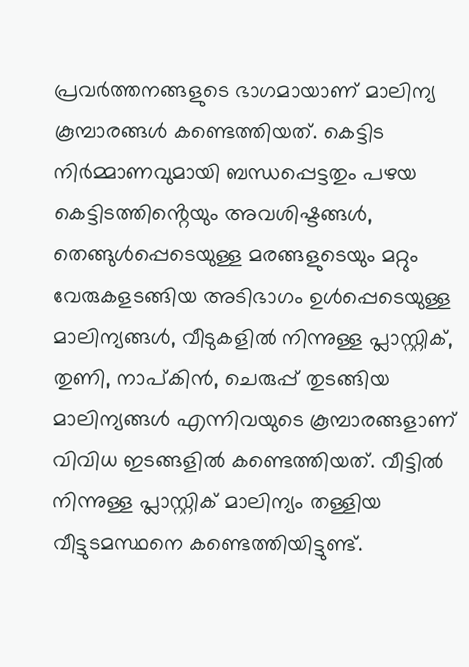പ്രവർത്തനങ്ങളുടെ ഭാഗമായാണ് മാലിന്യ കൂമ്പാരങ്ങൾ കണ്ടെത്തിയത്. കെട്ടിട നിർമ്മാണവുമായി ബന്ധപ്പെട്ടതും പഴയ കെട്ടിടത്തിൻ്റെയും അവശിഷ്ടങ്ങൾ, തെങ്ങുൾപ്പെടെയുള്ള മരങ്ങളുടെയും മറ്റും വേരുകളടങ്ങിയ അടിഭാഗം ഉൾപ്പെടെയുള്ള മാലിന്യങ്ങൾ, വീടുകളിൽ നിന്നുള്ള പ്ലാസ്റ്റിക്, തുണി, നാപ്കിൻ, ചെരുപ്പ് തുടങ്ങിയ മാലിന്യങ്ങൾ എന്നിവയുടെ കൂമ്പാരങ്ങളാണ് വിവിധ ഇടങ്ങളിൽ കണ്ടെത്തിയത്. വീട്ടിൽ നിന്നുള്ള പ്ലാസ്റ്റിക് മാലിന്യം തള്ളിയ വീട്ടുടമസ്ഥനെ കണ്ടെത്തിയിട്ടുണ്ട്.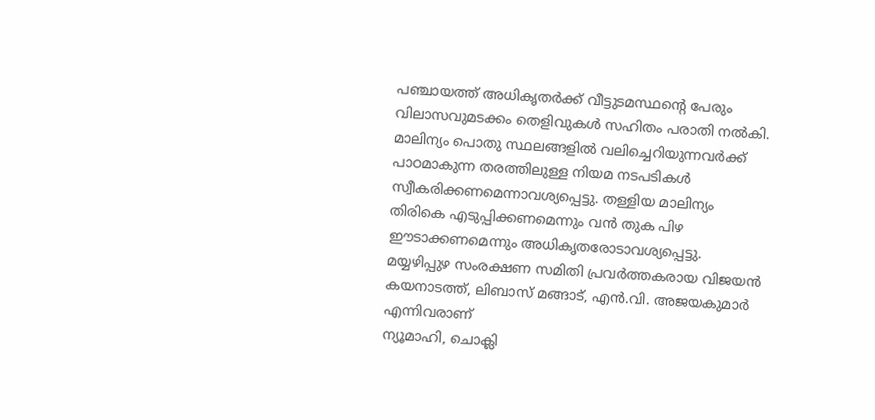പഞ്ചായത്ത് അധികൃതർക്ക് വീട്ടുടമസ്ഥൻ്റെ പേരും വിലാസവുമടക്കം തെളിവുകൾ സഹിതം പരാതി നൽകി. മാലിന്യം പൊതു സ്ഥലങ്ങളിൽ വലിച്ചെറിയുന്നവർക്ക് പാഠമാകുന്ന തരത്തിലുള്ള നിയമ നടപടികൾ സ്വീകരിക്കണമെന്നാവശ്യപ്പെട്ടു. തള്ളിയ മാലിന്യം തിരികെ എടുപ്പിക്കണമെന്നും വൻ തുക പിഴ ഈടാക്കണമെന്നും അധികൃതരോടാവശ്യപ്പെട്ടു.
മയ്യഴിപ്പുഴ സംരക്ഷണ സമിതി പ്രവർത്തകരായ വിജയൻ കയനാടത്ത്, ലിബാസ് മങ്ങാട്, എൻ.വി. അജയകുമാർ എന്നിവരാണ്
ന്യൂമാഹി, ചൊക്ലി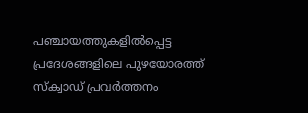പഞ്ചായത്തുകളിൽപ്പെട്ട പ്രദേശങ്ങളിലെ പുഴയോരത്ത് സ്ക്വാഡ് പ്രവർത്തനം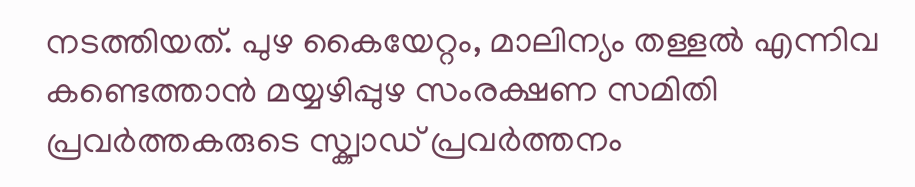നടത്തിയത്. പുഴ കൈയേറ്റം, മാലിന്യം തള്ളൽ എന്നിവ കണ്ടെത്താൻ മയ്യഴിപ്പുഴ സംരക്ഷണ സമിതി പ്രവർത്തകരുടെ സ്ക്വാഡ് പ്രവർത്തനം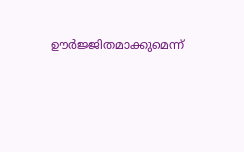ഊർജ്ജിതമാക്കുമെന്ന്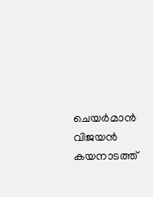ചെയർമാൻ വിജയൻ കയനാടത്ത്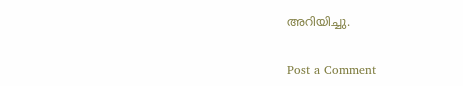അറിയിച്ചു.


Post a Comment